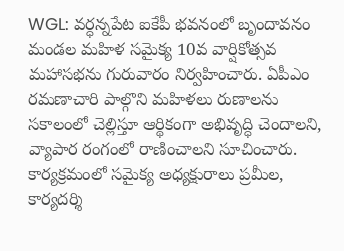WGL: వర్ధన్నపేట ఐకేపీ భవనంలో బృందావనం మండల మహిళ సమైక్య 10వ వార్షికోత్సవ మహాసభను గురువారం నిర్వహించారు. ఏపీఎం రమణాచారి పాల్గొని మహిళలు రుణాలను సకాలంలో చెల్లిస్తూ ఆర్థికంగా అభివృద్ధి చెందాలని, వ్యాపార రంగంలో రాణించాలని సూచించారు. కార్యక్రమంలో సమైక్య అధ్యక్షురాలు ప్రమీల, కార్యదర్శి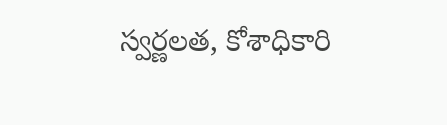స్వర్ణలత, కోశాధికారి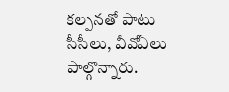కల్పనతో పాటు సీసీలు, వీవోఏలు పాల్గొన్నారు.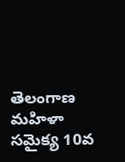తెలంగాణ
మహిళా సమైక్య 10వ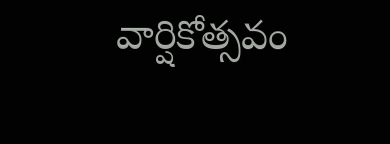వార్షికోత్సవం